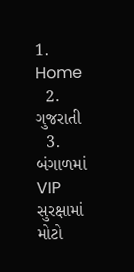1. Home
  2. ગુજરાતી
  3. બંગાળમાં VIP સુરક્ષામાં મોટો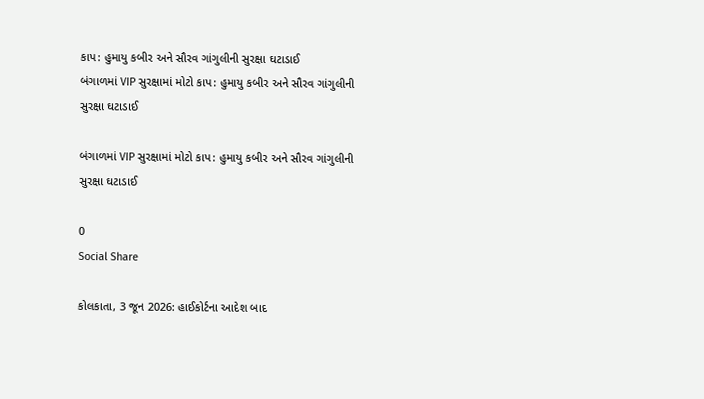કાપ: હુમાયુ કબીર અને સૌરવ ગાંગુલીની સુરક્ષા ઘટાડાઈ
બંગાળમાં VIP સુરક્ષામાં મોટો કાપ: હુમાયુ કબીર અને સૌરવ ગાંગુલીની સુરક્ષા ઘટાડાઈ

બંગાળમાં VIP સુરક્ષામાં મોટો કાપ: હુમાયુ કબીર અને સૌરવ ગાંગુલીની સુરક્ષા ઘટાડાઈ

0
Social Share

કોલકાતા, 3 જૂન 2026: હાઈકોર્ટના આદેશ બાદ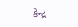કેન્દ્ર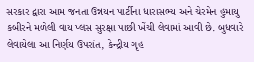સરકાર દ્વારા આમ જનતા ઉન્નયન પાર્ટીના ધારાસભ્ય અને ચેરમેન હુમાયુ કબીરને મળેલી વાય પ્લસ સુરક્ષા પાછી ખેંચી લેવામાં આવી છે. બુધવારે લેવાયેલા આ નિર્ણય ઉપરાંત, કેન્દ્રીય ગૃહ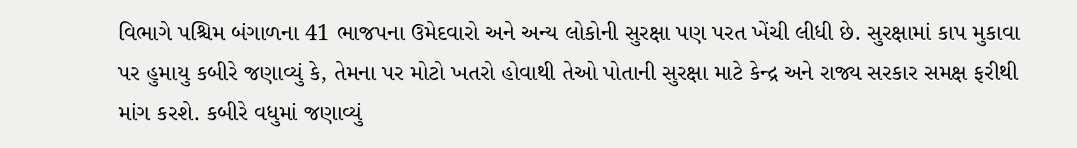વિભાગે પશ્ચિમ બંગાળના 41 ભાજપના ઉમેદવારો અને અન્ય લોકોની સુરક્ષા પણ પરત ખેંચી લીધી છે. સુરક્ષામાં કાપ મુકાવા પર હુમાયુ કબીરે જણાવ્યું કે, તેમના પર મોટો ખતરો હોવાથી તેઓ પોતાની સુરક્ષા માટે કેન્દ્ર અને રાજ્ય સરકાર સમક્ષ ફરીથી માંગ કરશે. કબીરે વધુમાં જણાવ્યું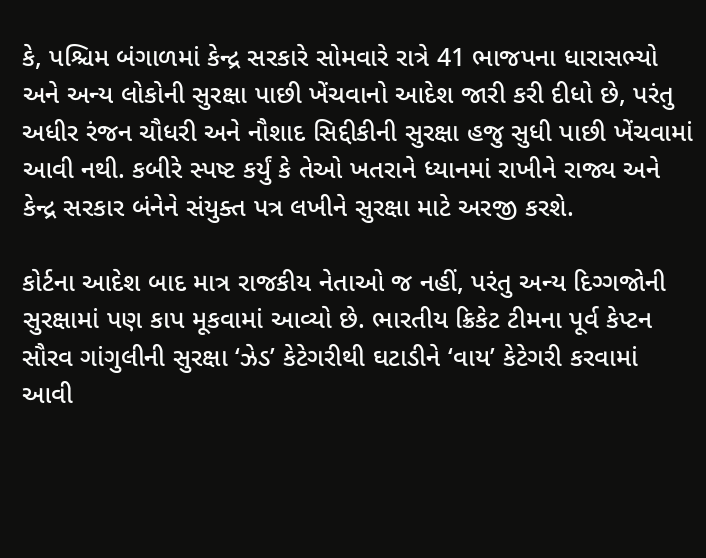કે, પશ્ચિમ બંગાળમાં કેન્દ્ર સરકારે સોમવારે રાત્રે 41 ભાજપના ધારાસભ્યો અને અન્ય લોકોની સુરક્ષા પાછી ખેંચવાનો આદેશ જારી કરી દીધો છે, પરંતુ અધીર રંજન ચૌધરી અને નૌશાદ સિદ્દીકીની સુરક્ષા હજુ સુધી પાછી ખેંચવામાં આવી નથી. કબીરે સ્પષ્ટ કર્યું કે તેઓ ખતરાને ધ્યાનમાં રાખીને રાજ્ય અને કેન્દ્ર સરકાર બંનેને સંયુક્ત પત્ર લખીને સુરક્ષા માટે અરજી કરશે.

કોર્ટના આદેશ બાદ માત્ર રાજકીય નેતાઓ જ નહીં, પરંતુ અન્ય દિગ્ગજોની સુરક્ષામાં પણ કાપ મૂકવામાં આવ્યો છે. ભારતીય ક્રિકેટ ટીમના પૂર્વ કેપ્ટન સૌરવ ગાંગુલીની સુરક્ષા ‘ઝેડ’ કેટેગરીથી ઘટાડીને ‘વાય’ કેટેગરી કરવામાં આવી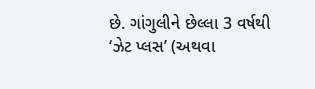છે. ગાંગુલીને છેલ્લા 3 વર્ષથી ‘ઝેટ પ્લસ’ (અથવા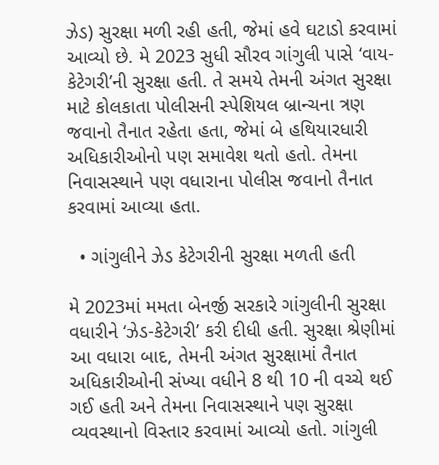ઝેડ) સુરક્ષા મળી રહી હતી, જેમાં હવે ઘટાડો કરવામાં આવ્યો છે. મે 2023 સુધી સૌરવ ગાંગુલી પાસે ‘વાય-કેટેગરી’ની સુરક્ષા હતી. તે સમયે તેમની અંગત સુરક્ષા માટે કોલકાતા પોલીસની સ્પેશિયલ બ્રાન્ચના ત્રણ જવાનો તૈનાત રહેતા હતા, જેમાં બે હથિયારધારી અધિકારીઓનો પણ સમાવેશ થતો હતો. તેમના નિવાસસ્થાને પણ વધારાના પોલીસ જવાનો તૈનાત કરવામાં આવ્યા હતા.

  • ગાંગુલીને ઝેડ કેટેગરીની સુરક્ષા મળતી હતી

મે 2023માં મમતા બેનર્જી સરકારે ગાંગુલીની સુરક્ષા વધારીને ‘ઝેડ-કેટેગરી’ કરી દીધી હતી. સુરક્ષા શ્રેણીમાં આ વધારા બાદ, તેમની અંગત સુરક્ષામાં તૈનાત અધિકારીઓની સંખ્યા વધીને 8 થી 10 ની વચ્ચે થઈ ગઈ હતી અને તેમના નિવાસસ્થાને પણ સુરક્ષા વ્યવસ્થાનો વિસ્તાર કરવામાં આવ્યો હતો. ગાંગુલી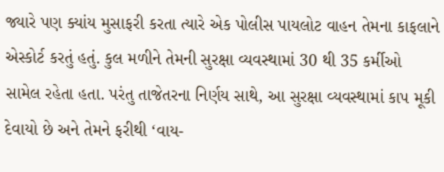જ્યારે પણ ક્યાંય મુસાફરી કરતા ત્યારે એક પોલીસ પાયલોટ વાહન તેમના કાફલાને એસ્કોર્ટ કરતું હતું. કુલ મળીને તેમની સુરક્ષા વ્યવસ્થામાં 30 થી 35 કર્મીઓ સામેલ રહેતા હતા. પરંતુ તાજેતરના નિર્ણય સાથે, આ સુરક્ષા વ્યવસ્થામાં કાપ મૂકી દેવાયો છે અને તેમને ફરીથી ‘વાય-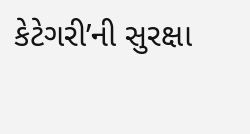કેટેગરી’ની સુરક્ષા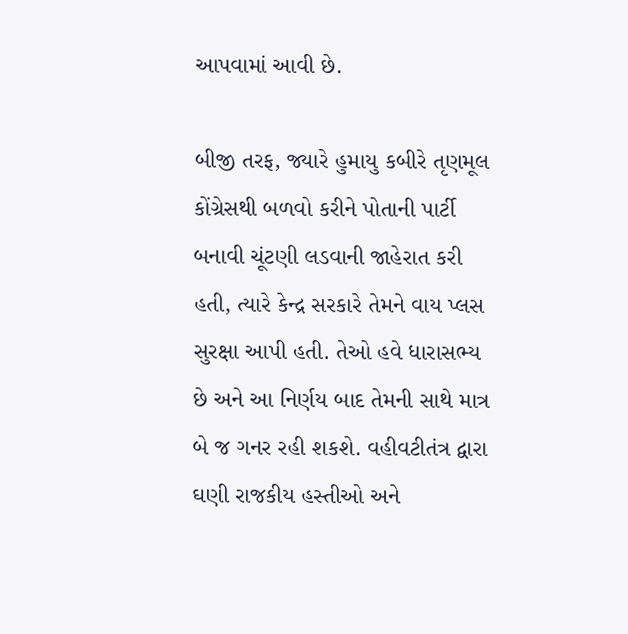આપવામાં આવી છે.

બીજી તરફ, જ્યારે હુમાયુ કબીરે તૃણમૂલ કોંગ્રેસથી બળવો કરીને પોતાની પાર્ટી બનાવી ચૂંટણી લડવાની જાહેરાત કરી હતી, ત્યારે કેન્દ્ર સરકારે તેમને વાય પ્લસ સુરક્ષા આપી હતી. તેઓ હવે ધારાસભ્ય છે અને આ નિર્ણય બાદ તેમની સાથે માત્ર બે જ ગનર રહી શકશે. વહીવટીતંત્ર દ્વારા ઘણી રાજકીય હસ્તીઓ અને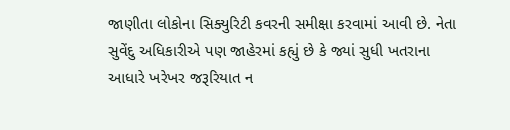જાણીતા લોકોના સિક્યુરિટી કવરની સમીક્ષા કરવામાં આવી છે. નેતા સુવેંદુ અધિકારીએ પણ જાહેરમાં કહ્યું છે કે જ્યાં સુધી ખતરાના આધારે ખરેખર જરૂરિયાત ન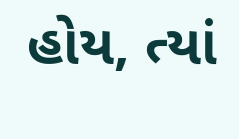હોય, ત્યાં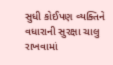સુધી કોઈપણ વ્યક્તિને વધારાની સુરક્ષા ચાલુ રાખવામાં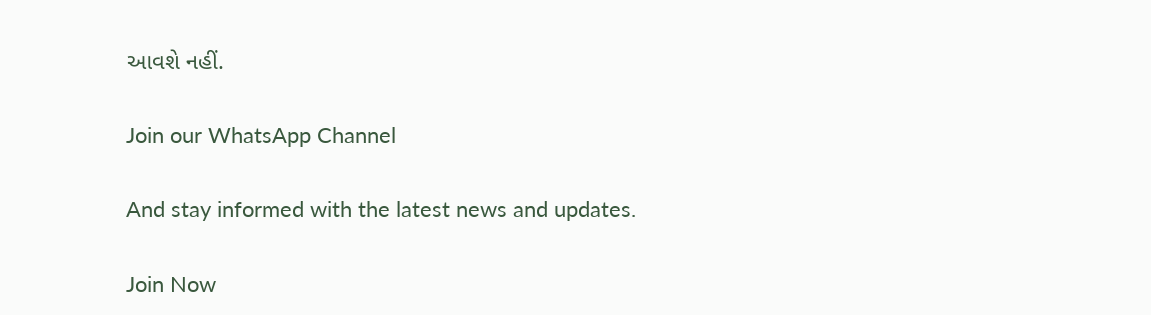આવશે નહીં.

Join our WhatsApp Channel

And stay informed with the latest news and updates.

Join Now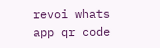revoi whats app qr code